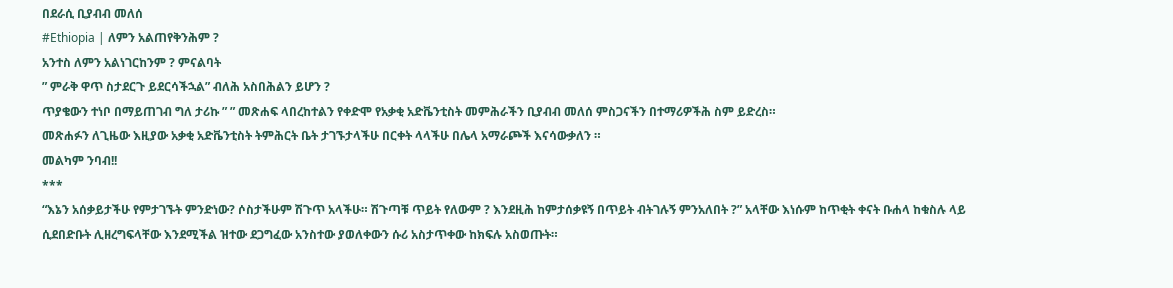በደራሲ ቢያብብ መለሰ
#Ethiopia | ለምን አልጠየቅንሕም ?
አንተስ ለምን አልነገርከንም ? ምናልባት
” ምራቅ ዋጥ ስታደርጉ ይደርሳችኋል” ብለሕ አስበሕልን ይሆን ?
ጥያቄውን ተነቦ በማይጠገብ ግለ ታሪኩ ” ” መጽሐፍ ላበረከተልን የቀድሞ የአቃቂ አድቬንቲስት መምሕራችን ቢያብብ መለሰ ምስጋናችን በተማሪዎችሕ ስም ይድረስ።
መጽሐፉን ለጊዜው እዚያው አቃቂ አድቬንቲስት ትምሕርት ቤት ታገኙታላችሁ በርቀት ላላችሁ በሌላ አማራጮች እናሳውቃለን ።
መልካም ንባብ!!
***
“እኔን አሰቃይታችሁ የምታገኙት ምንድነው? ሶስታችሁም ሽጉጥ አላችሁ። ሽጉጣቹ ጥይት የለውም ? እንደዚሕ ከምታሰቃዩኝ በጥይት ብትገሉኝ ምንአለበት ?” አላቸው እነሱም ከጥቂት ቀናት ቡሐላ ከቁስሉ ላይ ሲደበድቡት ሊዘረግፍላቸው እንደሚችል ዝተው ደጋግፈው አንስተው ያወለቀውን ሱሪ አስታጥቀው ከክፍሉ አስወጡት።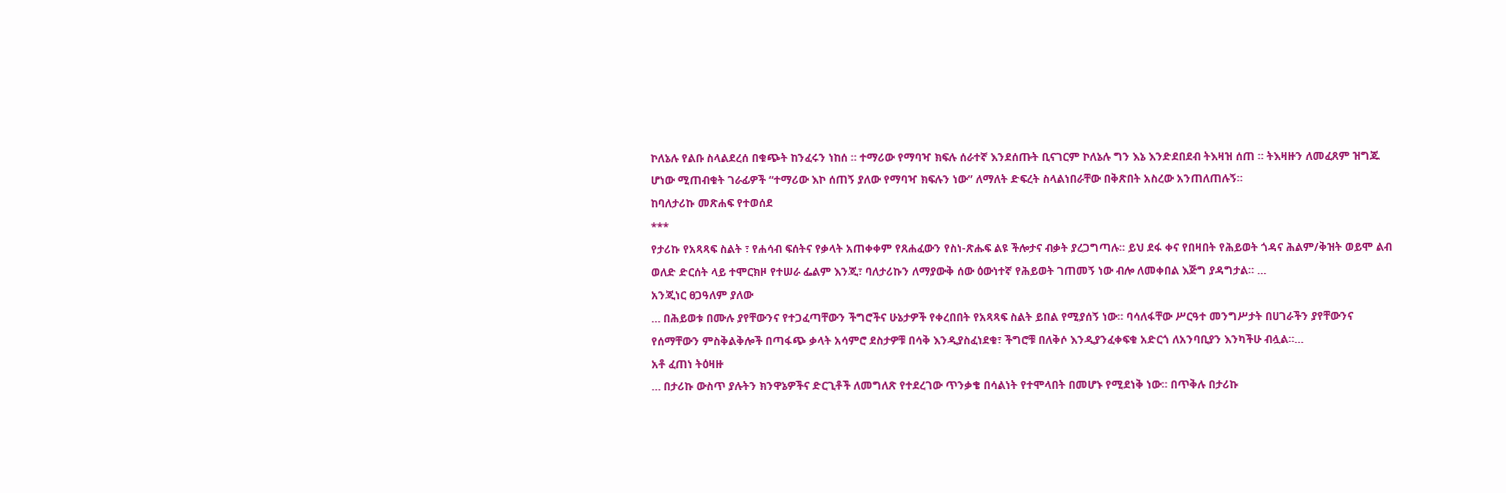ኮለኔሉ የልቡ ስላልደረሰ በቁጭት ከንፈሩን ነከሰ ። ተማሪው የማባዣ ክፍሉ ሰራተኛ እንደሰጡት ቢናገርም ኮለኔሉ ግን እኔ እንድደበደብ ትእዛዝ ሰጠ ። ትእዛዙን ለመፈጸም ዝግጁ ሆነው ሚጠብቁት ገራፊዎች “ተማሪው እኮ ሰጠኝ ያለው የማባዣ ክፍሉን ነው” ለማለት ድፍረት ስላልነበራቸው በቅጽበት አስረው አንጠለጠሉኝ።
ከባለታሪኩ መጽሐፍ የተወሰደ
***
የታሪኩ የአጻጻፍ ስልት ፣ የሐሳብ ፍሰትና የቃላት አጠቀቀም የጸሐፈውን የስነ-ጽሑፍ ልዩ ችሎታና ብቃት ያረጋግጣሉ። ይህ ደፋ ቀና የበዛበት የሕይወት ጎዳና ሕልም/ቅዝት ወይሞ ልብ ወለድ ድርሰት ላይ ተሞርክዞ የተሠራ ፌልም እንጂ፣ ባለታሪኩን ለማያውቅ ሰው ዕውነተኛ የሕይወት ገጠመኝ ነው ብሎ ለመቀበል እጅግ ያዳግታል። …
አንጂነር ፀጋዓለም ያለው
… በሕይወቱ በሙሉ ያየቸውንና የተጋፈጣቸውን ችግሮችና ሁኔታዎች የቀረበበት የአጻጻፍ ስልት ይበል የሚያሰኝ ነው። ባሳለፋቸው ሥርዓተ መንግሥታት በሀገራችን ያየቸውንና የሰማቸውን ምስቅልቅሎች በጣፋጭ ቃላት አሳምሮ ደስታዎቹ በሳቅ እንዲያስፈነደቁ፣ ችግሮቹ በለቅሶ እንዲያንፈቀፍቁ አድርጎ ለአንባቢያን እንካችሁ ብሏል።…
አቶ ፈጠነ ትዕዛዙ
… በታሪኩ ውስጥ ያሉትን ክንዋኔዎችና ድርጊቶች ለመግለጽ የተደረገው ጥንቃቄ በሳልነት የተሞላበት በመሆኑ የሚደነቅ ነው። በጥቅሉ በታሪኩ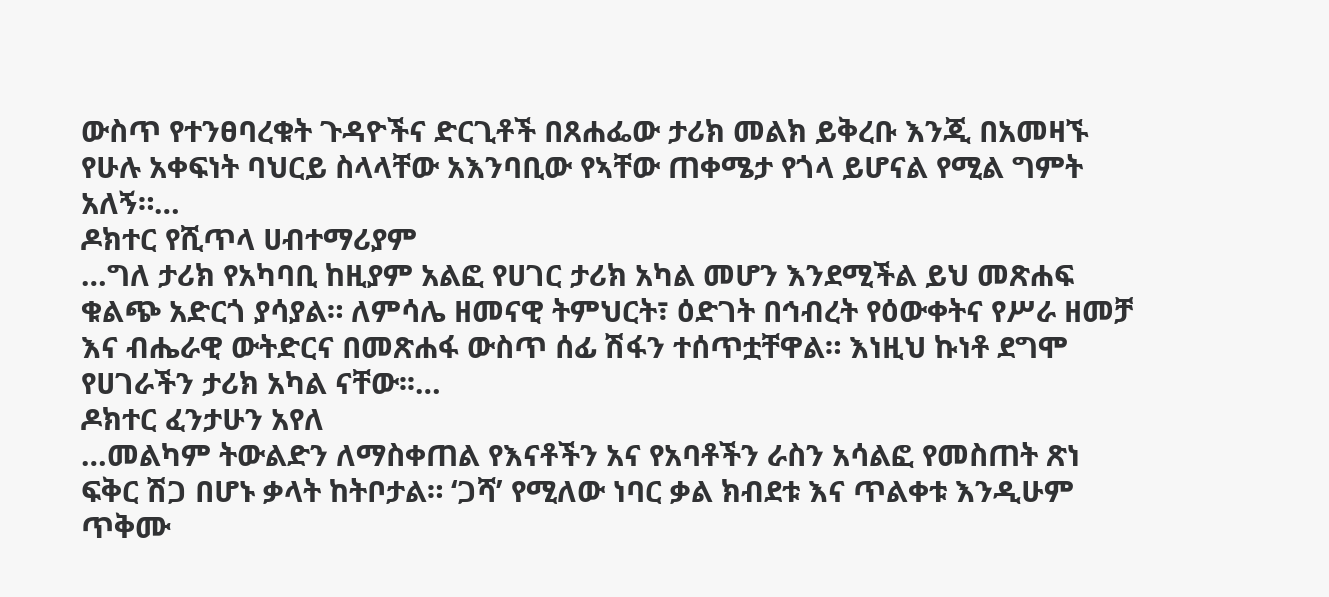ውስጥ የተንፀባረቁት ጉዳዮችና ድርጊቶች በጸሐፌው ታሪክ መልክ ይቅረቡ እንጂ በአመዛኙ የሁሉ አቀፍነት ባህርይ ስላላቸው አእንባቢው የኣቸው ጠቀሜታ የጎላ ይሆናል የሚል ግምት አለኝ።…
ዶክተር የሺጥላ ሀብተማሪያም
…ግለ ታሪክ የአካባቢ ከዚያም አልፎ የሀገር ታሪክ አካል መሆን እንደሚችል ይህ መጽሐፍ ቁልጭ አድርጎ ያሳያል። ለምሳሌ ዘመናዊ ትምህርት፣ ዕድገት በኅብረት የዕውቀትና የሥራ ዘመቻ እና ብሔራዊ ውትድርና በመጽሐፋ ውስጥ ሰፊ ሽፋን ተሰጥቷቸዋል። እነዚህ ኩነቶ ደግሞ የሀገራችን ታሪክ አካል ናቸው፡፡…
ዶክተር ፈንታሁን አየለ
…መልካም ትውልድን ለማስቀጠል የእናቶችን አና የአባቶችን ራስን አሳልፎ የመስጠት ጽነ ፍቅር ሽጋ በሆኑ ቃላት ከትቦታል። ‘ጋሻ’ የሚለው ነባር ቃል ክብደቱ እና ጥልቀቱ እንዲሁም ጥቅሙ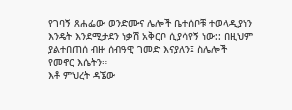የገባኝ ጸሐፌው ወንድሙና ሌሎች ቤተሰቦቹ ተወላዲያነን እንዴት እንደሚታደን ነቃሽ አቅርቦ ሲያሳየኝ ነው:: በዚህም ያልተበጠሰ ብዙ ሰብዓዊ ገመድ እናያለን፤ ስሌሎች የመኖር እሴትን።
እቶ ምህረት ዳኜው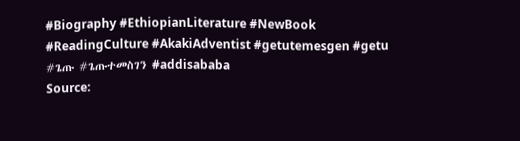#Biography #EthiopianLiterature #NewBook #ReadingCulture #AkakiAdventist #getutemesgen #getu #ጌጡ #ጌጡተመስገን #addisababa
Source: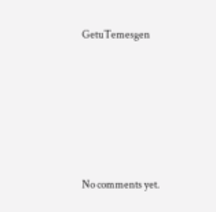GetuTemesgen









No comments yet.